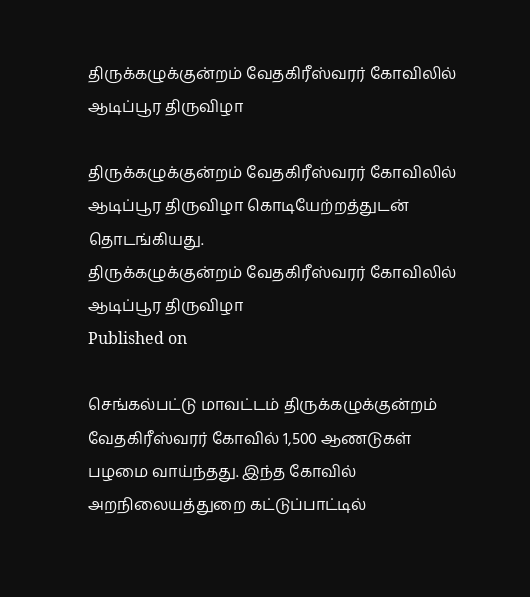திருக்கழுக்குன்றம் வேதகிரீஸ்வரர் கோவிலில் ஆடிப்பூர திருவிழா

திருக்கழுக்குன்றம் வேதகிரீஸ்வரர் கோவிலில் ஆடிப்பூர திருவிழா கொடியேற்றத்துடன் தொடங்கியது.
திருக்கழுக்குன்றம் வேதகிரீஸ்வரர் கோவிலில் ஆடிப்பூர திருவிழா
Published on

செங்கல்பட்டு மாவட்டம் திருக்கழுக்குன்றம் வேதகிரீஸ்வரர் கோவில் 1,500 ஆணடுகள் பழமை வாய்ந்தது. இந்த கோவில் அறநிலையத்துறை கட்டுப்பாட்டில்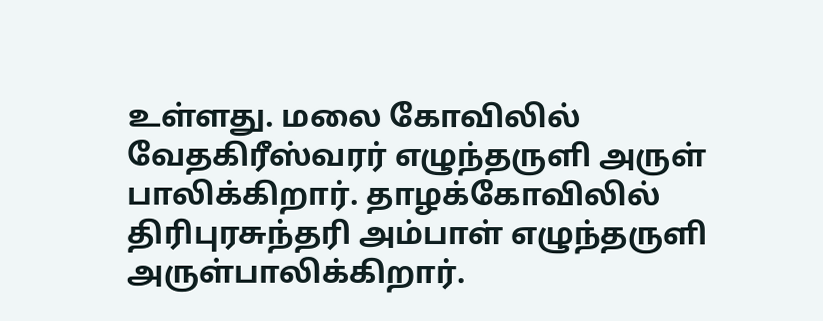உள்ளது. மலை கோவிலில் வேதகிரீஸ்வரர் எழுந்தருளி அருள் பாலிக்கிறார். தாழக்கோவிலில் திரிபுரசுந்தரி அம்பாள் எழுந்தருளி அருள்பாலிக்கிறார்.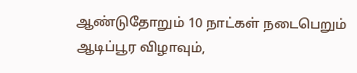ஆண்டுதோறும் 10 நாட்கள் நடைபெறும் ஆடிப்பூர விழாவும்,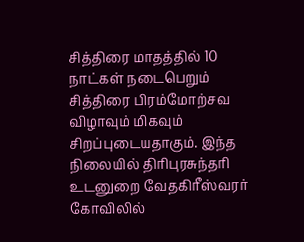சித்திரை மாதத்தில் 10 நாட்கள் நடைபெறும் சித்திரை பிரம்மோற்சவ விழாவும் மிகவும் சிறப்புடையதாகும். இந்த நிலையில் திரிபுரசுந்தரி உடனுறை வேதகிரீஸ்வரர் கோவிலில்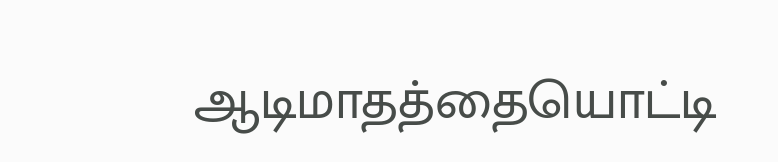ஆடிமாதத்தையொட்டி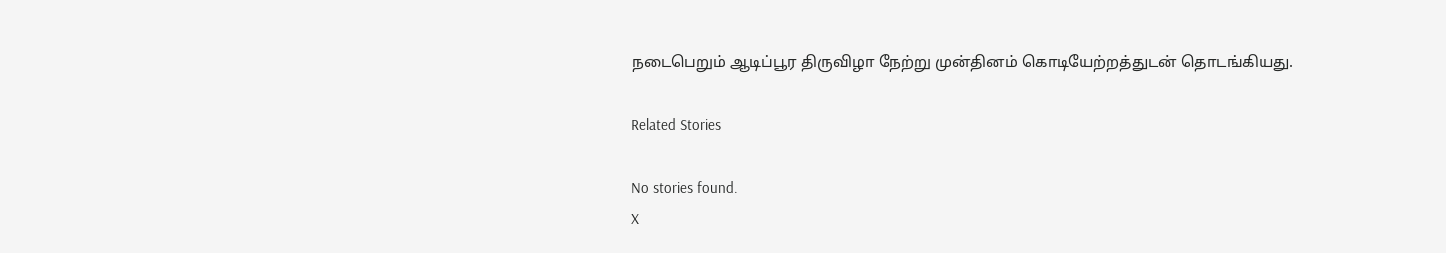நடைபெறும் ஆடிப்பூர திருவிழா நேற்று முன்தினம் கொடியேற்றத்துடன் தொடங்கியது.

Related Stories

No stories found.
X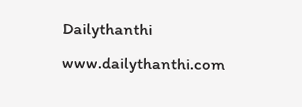Dailythanthi
www.dailythanthi.com